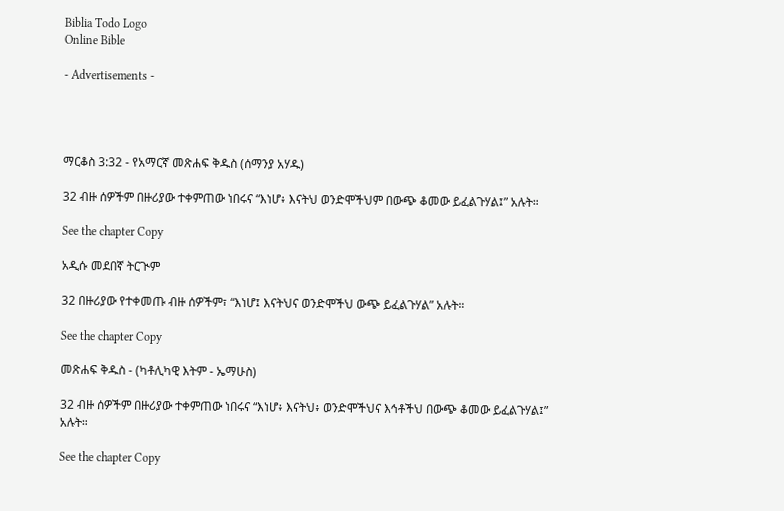Biblia Todo Logo
Online Bible

- Advertisements -




ማርቆስ 3:32 - የአማርኛ መጽሐፍ ቅዱስ (ሰማንያ አሃዱ)

32 ብዙ ሰዎችም በዙሪያው ተቀምጠው ነበሩና “እነሆ፥ እናትህ ወንድሞችህም በውጭ ቆመው ይፈልጉሃል፤” አሉት።

See the chapter Copy

አዲሱ መደበኛ ትርጒም

32 በዙሪያው የተቀመጡ ብዙ ሰዎችም፣ “እነሆ፤ እናትህና ወንድሞችህ ውጭ ይፈልጉሃል” አሉት።

See the chapter Copy

መጽሐፍ ቅዱስ - (ካቶሊካዊ እትም - ኤማሁስ)

32 ብዙ ሰዎችም በዙሪያው ተቀምጠው ነበሩና “እነሆ፥ እናትህ፥ ወንድሞችህና እኅቶችህ በውጭ ቆመው ይፈልጉሃል፤” አሉት።

See the chapter Copy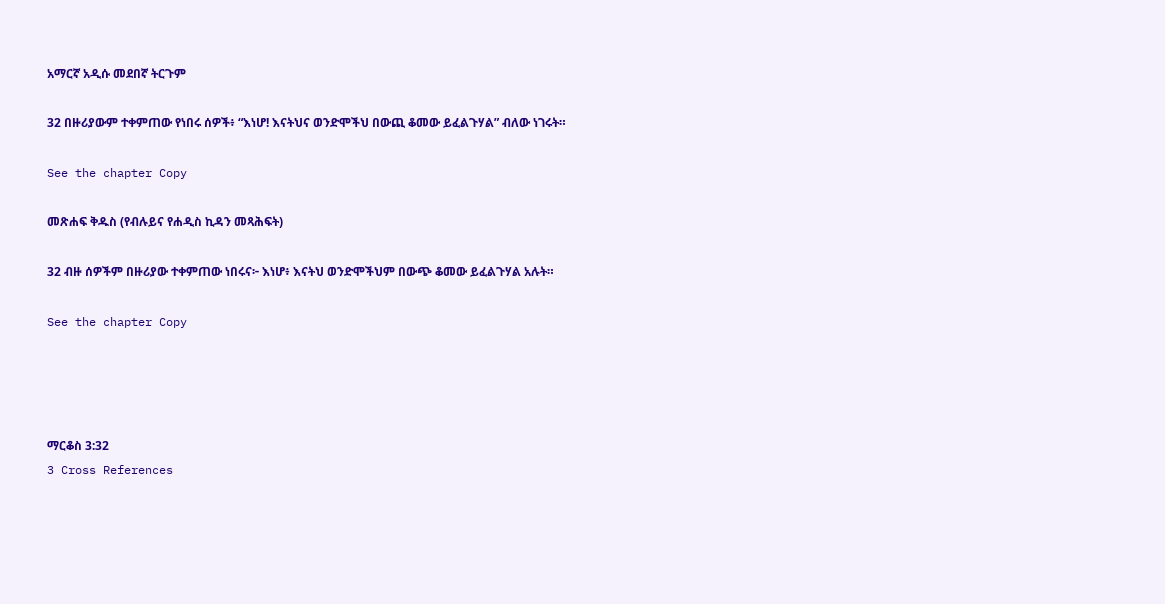አማርኛ አዲሱ መደበኛ ትርጉም

32 በዙሪያውም ተቀምጠው የነበሩ ሰዎች፥ “እነሆ! እናትህና ወንድሞችህ በውጪ ቆመው ይፈልጉሃል” ብለው ነገሩት።

See the chapter Copy

መጽሐፍ ቅዱስ (የብሉይና የሐዲስ ኪዳን መጻሕፍት)

32 ብዙ ሰዎችም በዙሪያው ተቀምጠው ነበሩና፦ እነሆ፥ እናትህ ወንድሞችህም በውጭ ቆመው ይፈልጉሃል አሉት።

See the chapter Copy




ማርቆስ 3:32
3 Cross References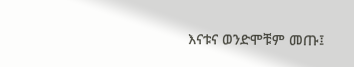እናቱና ወንድሞቹም መጡ፤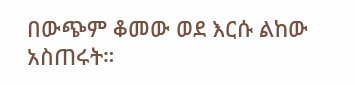በውጭም ቆመው ወደ እርሱ ልከው አስጠሩት።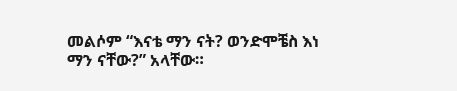መልሶም “እናቴ ማን ናት? ወንድሞቼስ እነ ማን ናቸው?” አላቸው።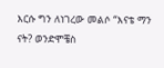እርሱ ግን ለነገረው መልሶ “እናቴ ማን ናት? ወንድሞቼስ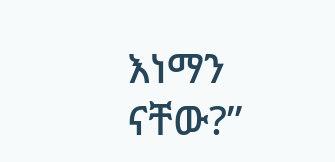እነማን ናቸው?”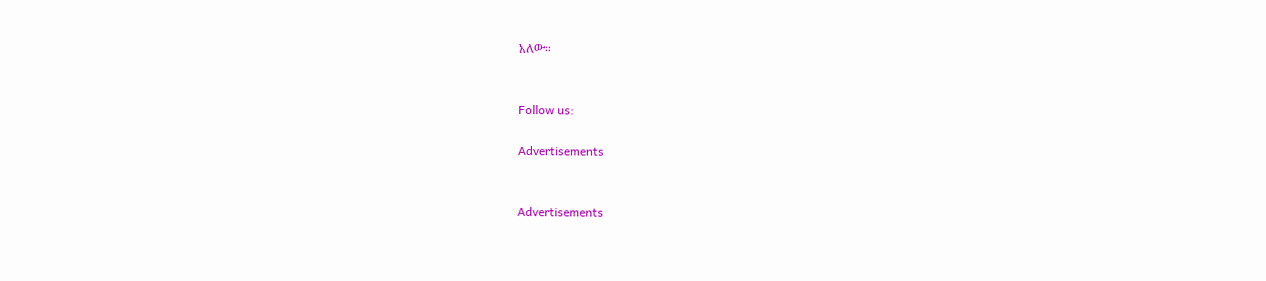አለው።


Follow us:

Advertisements


Advertisements